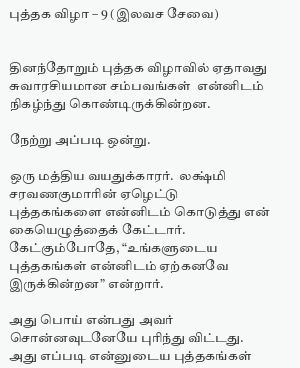புத்தக விழா – 9 (இலவச சேவை)


தினந்தோறும் புத்தக விழாவில் ஏதாவது சுவாரசியமான சம்பவங்கள்  என்னிடம் நிகழ்ந்து கொண்டிருக்கின்றன.

நேற்று அப்படி ஒன்று.

ஒரு மத்திய வயதுக்காரர்.  லக்ஷ்மி சரவணகுமாரின் ஏழெட்டு புத்தகங்களை என்னிடம் கொடுத்து என் கையெழுத்தைக் கேட்டார். கேட்கும்போதே, “உங்களுடைய புத்தகங்கள் என்னிடம் ஏற்கனவே இருக்கின்றன” என்றார்.

அது பொய் என்பது அவர் சொன்னவுடனேயே புரிந்து விட்டது.  அது எப்படி என்னுடைய புத்தகங்கள்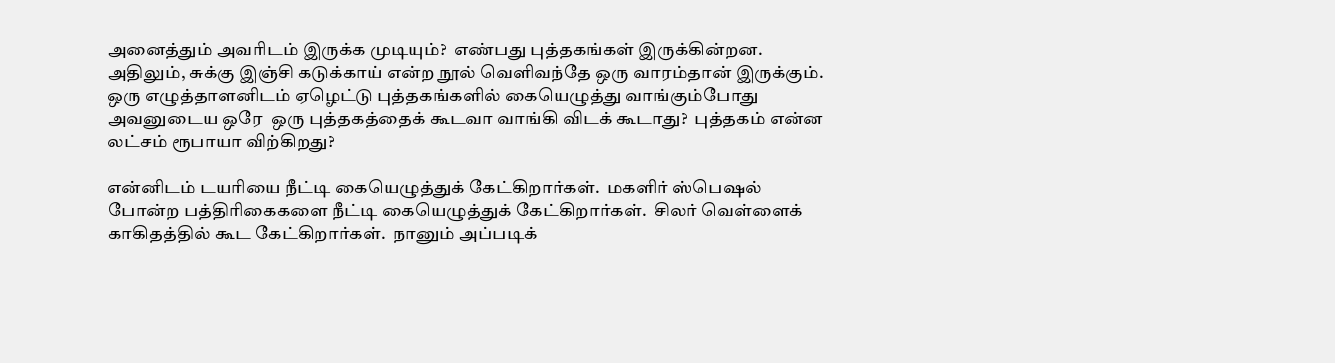அனைத்தும் அவரிடம் இருக்க முடியும்?  எண்பது புத்தகங்கள் இருக்கின்றன.  அதிலும், சுக்கு இஞ்சி கடுக்காய் என்ற நூல் வெளிவந்தே ஒரு வாரம்தான் இருக்கும்.  ஒரு எழுத்தாளனிடம் ஏழெட்டு புத்தகங்களில் கையெழுத்து வாங்கும்போது அவனுடைய ஒரே  ஒரு புத்தகத்தைக் கூடவா வாங்கி விடக் கூடாது?  புத்தகம் என்ன லட்சம் ரூபாயா விற்கிறது?

என்னிடம் டயரியை நீட்டி கையெழுத்துக் கேட்கிறார்கள்.  மகளிர் ஸ்பெஷல் போன்ற பத்திரிகைகளை நீட்டி கையெழுத்துக் கேட்கிறார்கள்.  சிலர் வெள்ளைக் காகிதத்தில் கூட கேட்கிறார்கள்.  நானும் அப்படிக்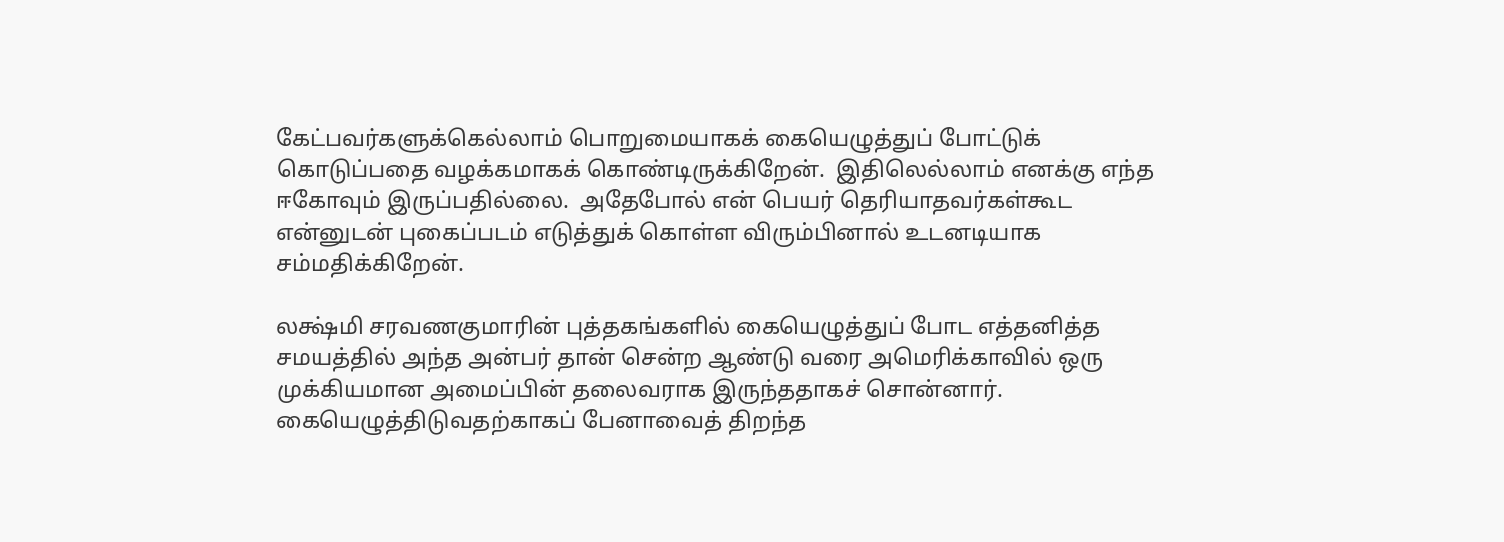கேட்பவர்களுக்கெல்லாம் பொறுமையாகக் கையெழுத்துப் போட்டுக் கொடுப்பதை வழக்கமாகக் கொண்டிருக்கிறேன்.  இதிலெல்லாம் எனக்கு எந்த ஈகோவும் இருப்பதில்லை.  அதேபோல் என் பெயர் தெரியாதவர்கள்கூட என்னுடன் புகைப்படம் எடுத்துக் கொள்ள விரும்பினால் உடனடியாக சம்மதிக்கிறேன்.

லக்ஷ்மி சரவணகுமாரின் புத்தகங்களில் கையெழுத்துப் போட எத்தனித்த சமயத்தில் அந்த அன்பர் தான் சென்ற ஆண்டு வரை அமெரிக்காவில் ஒரு முக்கியமான அமைப்பின் தலைவராக இருந்ததாகச் சொன்னார்.  கையெழுத்திடுவதற்காகப் பேனாவைத் திறந்த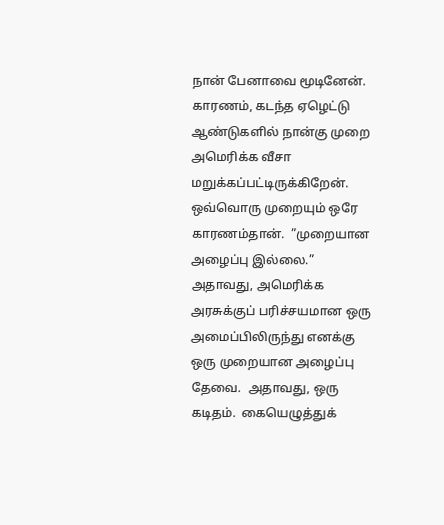நான் பேனாவை மூடினேன்.  காரணம், கடந்த ஏழெட்டு ஆண்டுகளில் நான்கு முறை அமெரிக்க வீசா மறுக்கப்பட்டிருக்கிறேன்.  ஒவ்வொரு முறையும் ஒரே காரணம்தான்.  ”முறையான அழைப்பு இல்லை.”  அதாவது, அமெரிக்க அரசுக்குப் பரிச்சயமான ஒரு அமைப்பிலிருந்து எனக்கு ஒரு முறையான அழைப்பு தேவை.  அதாவது, ஒரு கடிதம்.  கையெழுத்துக்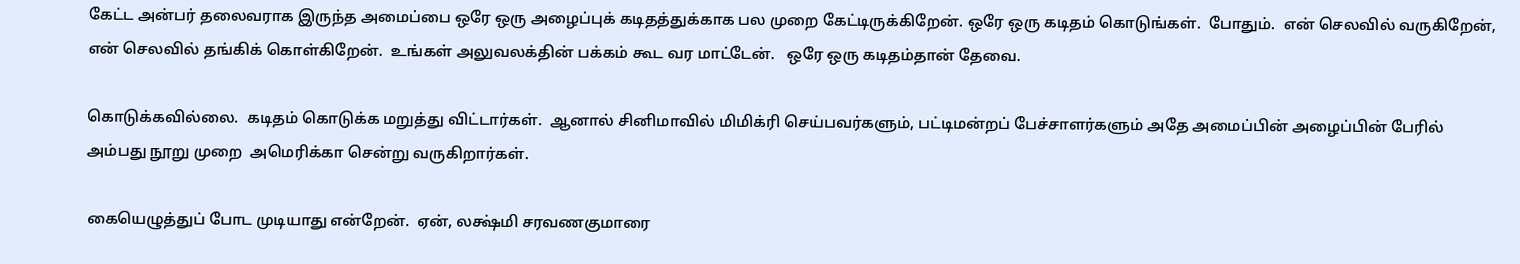கேட்ட அன்பர் தலைவராக இருந்த அமைப்பை ஒரே ஒரு அழைப்புக் கடிதத்துக்காக பல முறை கேட்டிருக்கிறேன். ஒரே ஒரு கடிதம் கொடுங்கள்.  போதும்.  என் செலவில் வருகிறேன், என் செலவில் தங்கிக் கொள்கிறேன்.  உங்கள் அலுவலக்தின் பக்கம் கூட வர மாட்டேன்.   ஒரே ஒரு கடிதம்தான் தேவை.

கொடுக்கவில்லை.  கடிதம் கொடுக்க மறுத்து விட்டார்கள்.  ஆனால் சினிமாவில் மிமிக்ரி செய்பவர்களும், பட்டிமன்றப் பேச்சாளர்களும் அதே அமைப்பின் அழைப்பின் பேரில் அம்பது நூறு முறை  அமெரிக்கா சென்று வருகிறார்கள்.

கையெழுத்துப் போட முடியாது என்றேன்.  ஏன், லக்ஷ்மி சரவணகுமாரை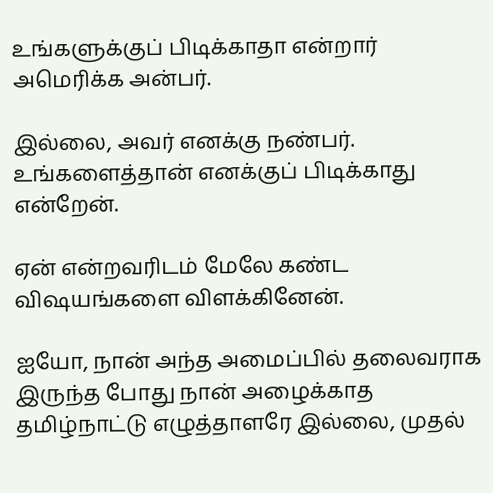உங்களுக்குப் பிடிக்காதா என்றார் அமெரிக்க அன்பர்.

இல்லை, அவர் எனக்கு நண்பர்.  உங்களைத்தான் எனக்குப் பிடிக்காது என்றேன்.

ஏன் என்றவரிடம் மேலே கண்ட விஷயங்களை விளக்கினேன்.

ஐயோ, நான் அந்த அமைப்பில் தலைவராக இருந்த போது நான் அழைக்காத தமிழ்நாட்டு எழுத்தாளரே இல்லை, முதல்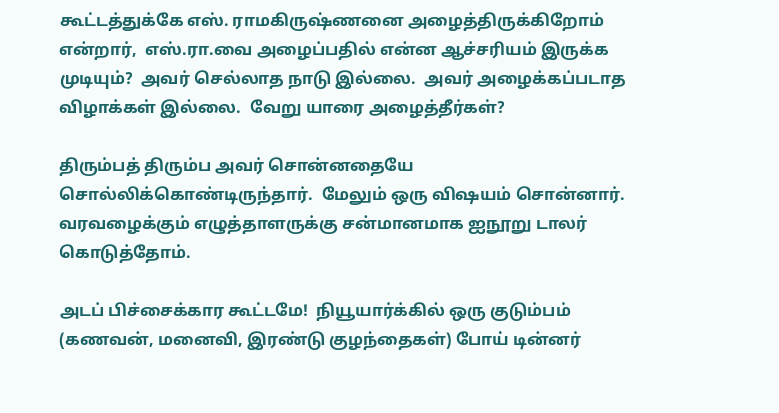கூட்டத்துக்கே எஸ். ராமகிருஷ்ணனை அழைத்திருக்கிறோம்  என்றார்,  எஸ்.ரா.வை அழைப்பதில் என்ன ஆச்சரியம் இருக்க முடியும்?  அவர் செல்லாத நாடு இல்லை.  அவர் அழைக்கப்படாத விழாக்கள் இல்லை.  வேறு யாரை அழைத்தீர்கள்?

திரும்பத் திரும்ப அவர் சொன்னதையே சொல்லிக்கொண்டிருந்தார்.  மேலும் ஒரு விஷயம் சொன்னார்.  வரவழைக்கும் எழுத்தாளருக்கு சன்மானமாக ஐநூறு டாலர் கொடுத்தோம்.

அடப் பிச்சைக்கார கூட்டமே!  நியூயார்க்கில் ஒரு குடும்பம் (கணவன், மனைவி, இரண்டு குழந்தைகள்) போய் டின்னர்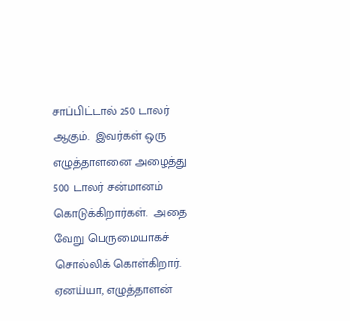சாப்பிட்டால் 250 டாலர் ஆகும்.  இவர்கள் ஒரு எழுத்தாளனை அழைத்து 500 டாலர் சன்மானம் கொடுக்கிறார்கள்.  அதை வேறு பெருமையாகச் சொல்லிக் கொள்கிறார்.  ஏனய்யா, எழுத்தாளன்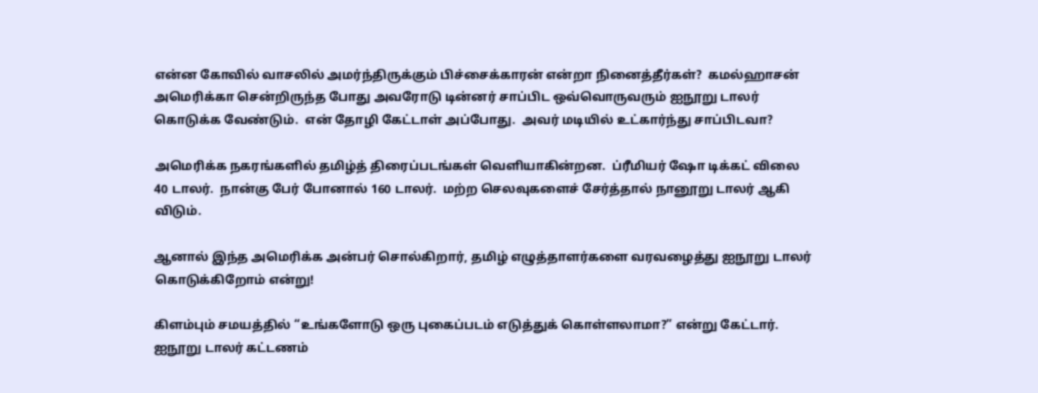என்ன கோவில் வாசலில் அமர்ந்திருக்கும் பிச்சைக்காரன் என்றா நினைத்தீர்கள்?  கமல்ஹாசன் அமெரிக்கா சென்றிருந்த போது அவரோடு டின்னர் சாப்பிட ஒவ்வொருவரும் ஐநூறு டாலர் கொடுக்க வேண்டும்.  என் தோழி கேட்டாள் அப்போது.  அவர் மடியில் உட்கார்ந்து சாப்பிடவா?

அமெரிக்க நகரங்களில் தமிழ்த் திரைப்படங்கள் வெளியாகின்றன.  ப்ரீமியர் ஷோ டிக்கட் விலை 40 டாலர்.  நான்கு பேர் போனால் 160 டாலர்.  மற்ற செலவுகளைச் சேர்த்தால் நானூறு டாலர் ஆகி விடும்.

ஆனால் இந்த அமெரிக்க அன்பர் சொல்கிறார், தமிழ் எழுத்தாளர்களை வரவழைத்து ஐநூறு டாலர் கொடுக்கிறோம் என்று!

கிளம்பும் சமயத்தில் “உங்களோடு ஒரு புகைப்படம் எடுத்துக் கொள்ளலாமா?” என்று கேட்டார்.  ஐநூறு டாலர் கட்டணம்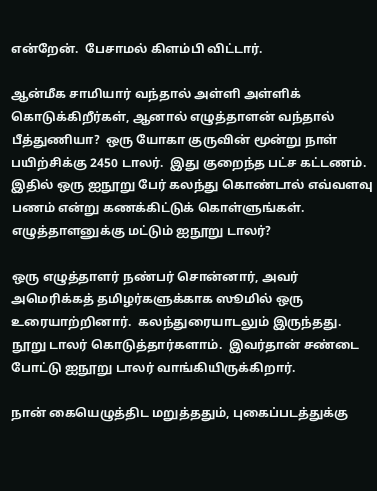என்றேன்.  பேசாமல் கிளம்பி விட்டார்.

ஆன்மீக சாமியார் வந்தால் அள்ளி அள்ளிக் கொடுக்கிறீர்கள், ஆனால் எழுத்தாளன் வந்தால் பீத்துணியா?  ஒரு யோகா குருவின் மூன்று நாள் பயிற்சிக்கு 2450 டாலர்.  இது குறைந்த பட்ச கட்டணம்.  இதில் ஒரு ஐநூறு பேர் கலந்து கொண்டால் எவ்வளவு பணம் என்று கணக்கிட்டுக் கொள்ளுங்கள்.  எழுத்தாளனுக்கு மட்டும் ஐநூறு டாலர்?

ஒரு எழுத்தாளர் நண்பர் சொன்னார், அவர் அமெரிக்கத் தமிழர்களுக்காக ஸூமில் ஒரு உரையாற்றினார்.  கலந்துரையாடலும் இருந்தது.  நூறு டாலர் கொடுத்தார்களாம்.  இவர்தான் சண்டை போட்டு ஐநூறு டாலர் வாங்கியிருக்கிறார்.

நான் கையெழுத்திட மறுத்ததும், புகைப்படத்துக்கு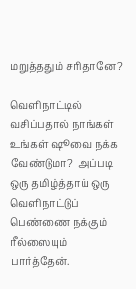மறுத்ததும் சரிதானே?

வெளிநாட்டில் வசிப்பதால் நாங்கள் உங்கள் ஷூவை நக்க வேண்டுமா?  அப்படி ஒரு தமிழ்த்தாய் ஒரு வெளிநாட்டுப் பெண்ணை நக்கும் ரீல்ஸையும் பார்த்தேன்.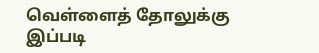வெள்ளைத் தோலுக்கு இப்படி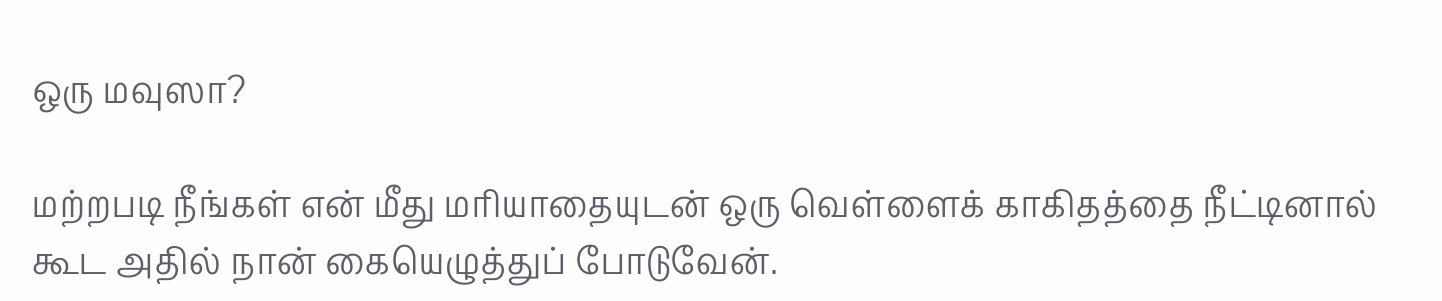ஒரு மவுஸா?

மற்றபடி நீங்கள் என் மீது மரியாதையுடன் ஒரு வெள்ளைக் காகிதத்தை நீட்டினால் கூட அதில் நான் கையெழுத்துப் போடுவேன்.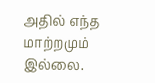அதில் எந்த மாற்றமும் இல்லை.